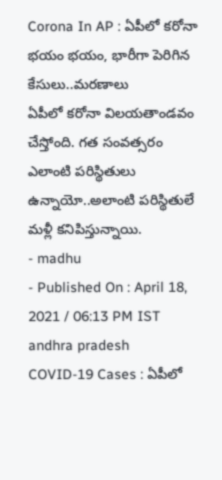Corona In AP : ఏపీలో కరోనా భయం భయం, భారీగా పెరిగిన కేసులు..మరణాలు
ఏపీలో కరోనా విలయతాండవం చేస్తోంది. గత సంవత్సరం ఎలాంటి పరిస్థితులు ఉన్నాయో..అలాంటి పరిస్థితులే మళ్లీ కనిపిస్తున్నాయి.
- madhu
- Published On : April 18, 2021 / 06:13 PM IST
andhra pradesh
COVID-19 Cases : ఏపీలో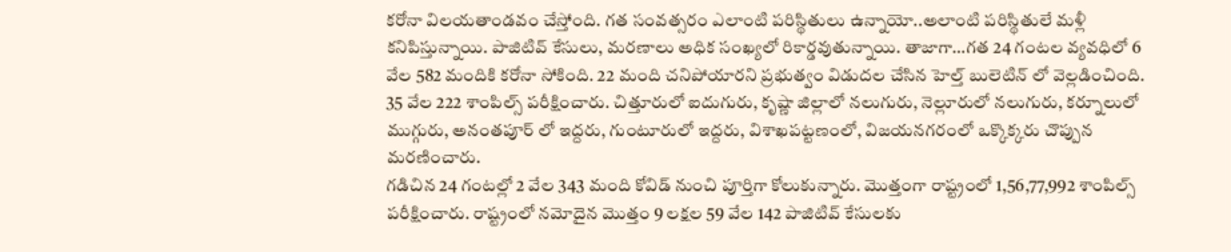కరోనా విలయతాండవం చేస్తోంది. గత సంవత్సరం ఎలాంటి పరిస్థితులు ఉన్నాయో..అలాంటి పరిస్థితులే మళ్లీ కనిపిస్తున్నాయి. పాజిటివ్ కేసులు, మరణాలు అధిక సంఖ్యలో రికార్డవుతున్నాయి. తాజాగా…గత 24 గంటల వ్యవధిలో 6 వేల 582 మందికి కరోనా సోకింది. 22 మంది చనిపోయారని ప్రభుత్వం విడుదల చేసిన హెల్త్ బులెటిన్ లో వెల్లడించింది. 35 వేల 222 శాంపిల్స్ పరీక్షించారు. చిత్తూరులో ఐదుగురు, కృష్ణా జిల్లాలో నలుగురు, నెల్లూరులో నలుగురు, కర్నూలులో ముగ్గురు, అనంతపూర్ లో ఇద్దరు, గుంటూరులో ఇద్దరు, విశాఖపట్టణంలో, విజయనగరంలో ఒక్కొక్కరు చొప్పున మరణించారు.
గడిచిన 24 గంటల్లో 2 వేల 343 మంది కోవిడ్ నుంచి పూర్తిగా కోలుకున్నారు. మొత్తంగా రాష్ట్రంలో 1,56,77,992 శాంపిల్స్ పరీక్షించారు. రాష్ట్రంలో నమోదైన మొత్తం 9 లక్షల 59 వేల 142 పాజిటివ్ కేసులకు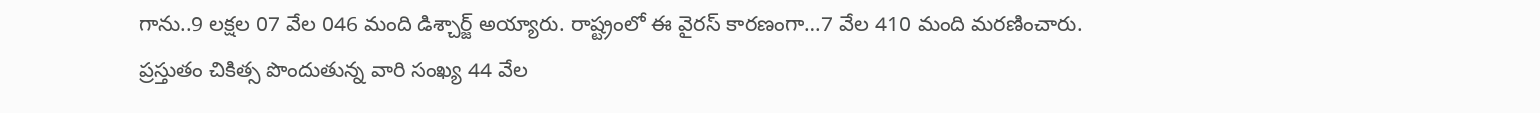గాను..9 లక్షల 07 వేల 046 మంది డిశ్చార్జ్ అయ్యారు. రాష్ట్రంలో ఈ వైరస్ కారణంగా…7 వేల 410 మంది మరణించారు. ప్రస్తుతం చికిత్స పొందుతున్న వారి సంఖ్య 44 వేల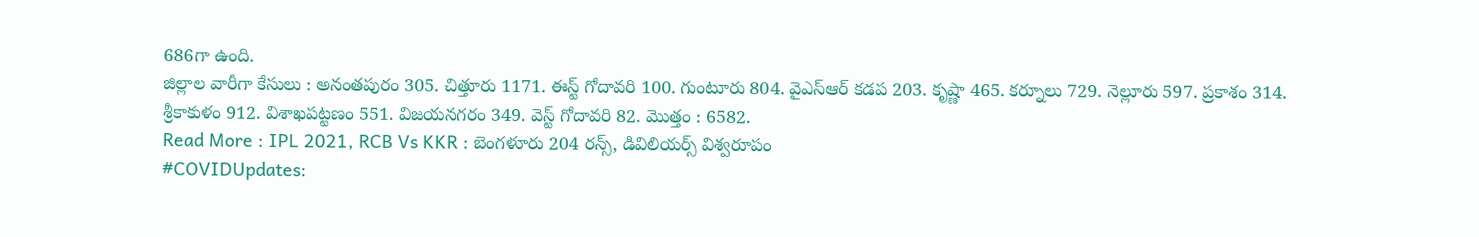686గా ఉంది.
జిల్లాల వారీగా కేసులు : అనంతపురం 305. చిత్తూరు 1171. ఈస్ట్ గోదావరి 100. గుంటూరు 804. వైఎస్ఆర్ కడప 203. కృష్ణా 465. కర్నూలు 729. నెల్లూరు 597. ప్రకాశం 314. శ్రీకాకుళం 912. విశాఖపట్టణం 551. విజయనగరం 349. వెస్ట్ గోదావరి 82. మొత్తం : 6582.
Read More : IPL 2021, RCB Vs KKR : బెంగళూరు 204 రన్స్, డివిలియర్స్ విశ్వరూపం
#COVIDUpdates: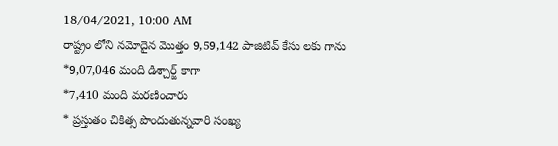18/04/2021, 10:00 AM
రాష్ట్రం లోని నమోదైన మొత్తం 9,59,142 పాజిటివ్ కేసు లకు గాను
*9,07,046 మంది డిశ్చార్జ్ కాగా
*7,410 మంది మరణించారు
* ప్రస్తుతం చికిత్స పొందుతున్నవారి సంఖ్య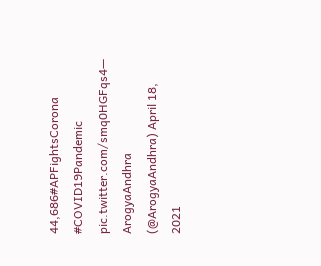44,686#APFightsCorona #COVID19Pandemic pic.twitter.com/smq0HGFqs4— ArogyaAndhra (@ArogyaAndhra) April 18, 2021